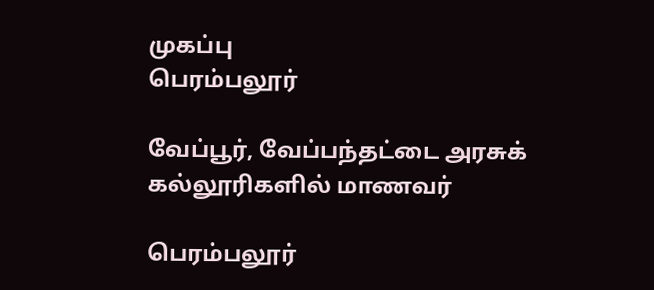முகப்பு
பெரம்பலூர்

வேப்பூர், வேப்பந்தட்டை அரசுக் கல்லூரிகளில் மாணவர்

பெரம்பலூர்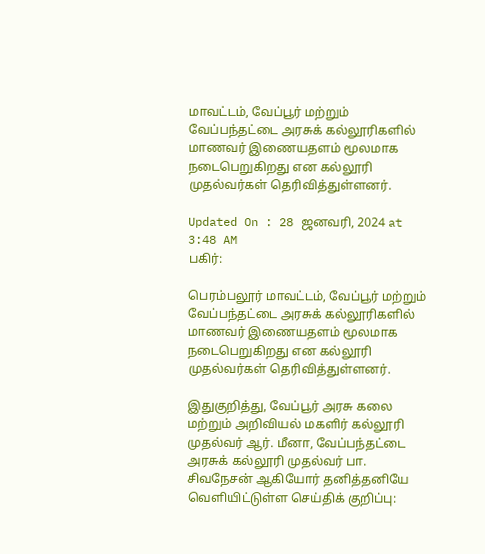மாவட்டம், வேப்பூர் மற்றும் வேப்பந்தட்டை அரசுக் கல்லூரிகளில் மாணவர் இணையதளம் மூலமாக நடைபெறுகிறது என கல்லூரி முதல்வர்கள் தெரிவித்துள்ளனர்.

Updated On : 28 ஜனவரி, 2024 at 3:48 AM
பகிர்:

பெரம்பலூர் மாவட்டம், வேப்பூர் மற்றும் வேப்பந்தட்டை அரசுக் கல்லூரிகளில் மாணவர் இணையதளம் மூலமாக நடைபெறுகிறது என கல்லூரி முதல்வர்கள் தெரிவித்துள்ளனர்.

இதுகுறித்து, வேப்பூர் அரசு கலை மற்றும் அறிவியல் மகளிர் கல்லூரி முதல்வர் ஆர். மீனா, வேப்பந்தட்டை அரசுக் கல்லூரி முதல்வர் பா. சிவநேசன் ஆகியோர் தனித்தனியே வெளியிட்டுள்ள செய்திக் குறிப்பு: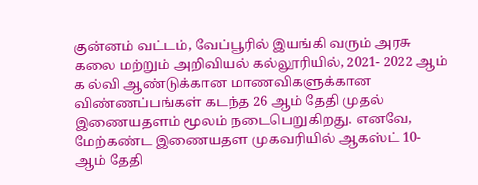குன்னம் வட்டம், வேப்பூரில் இயங்கி வரும் அரசு கலை மற்றும் அறிவியல் கல்லூரியில், 2021- 2022 ஆம் க ல்வி ஆண்டுக்கான மாணவிகளுக்கான விண்ணப்பங்கள் கடந்த 26 ஆம் தேதி முதல்  இணையதளம் மூலம் நடைபெறுகிறது. எனவே, மேற்கண்ட இணையதள முகவரியில் ஆகஸ்ட் 10- ஆம் தேதி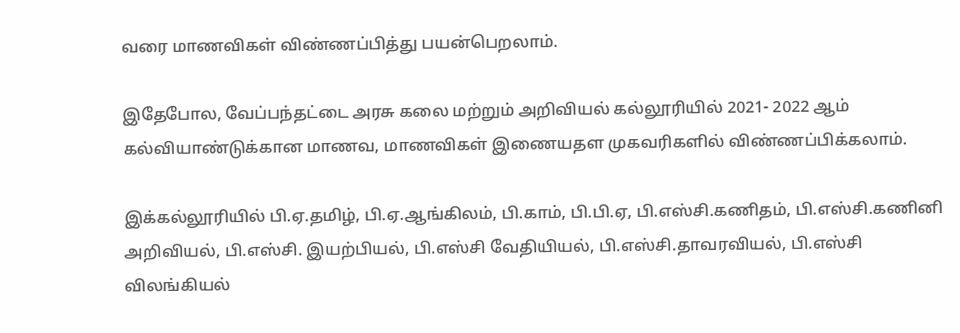வரை மாணவிகள் விண்ணப்பித்து பயன்பெறலாம்.

இதேபோல, வேப்பந்தட்டை அரசு கலை மற்றும் அறிவியல் கல்லூரியில் 2021- 2022 ஆம் கல்வியாண்டுக்கான மாணவ, மாணவிகள் இணையதள முகவரிகளில் விண்ணப்பிக்கலாம்.

இக்கல்லூரியில் பி.ஏ.தமிழ், பி.ஏ.ஆங்கிலம், பி.காம், பி.பி.ஏ, பி.எஸ்சி.கணிதம், பி.எஸ்சி.கணினி அறிவியல், பி.எஸ்சி. இயற்பியல், பி.எஸ்சி வேதியியல், பி.எஸ்சி.தாவரவியல், பி.எஸ்சி விலங்கியல்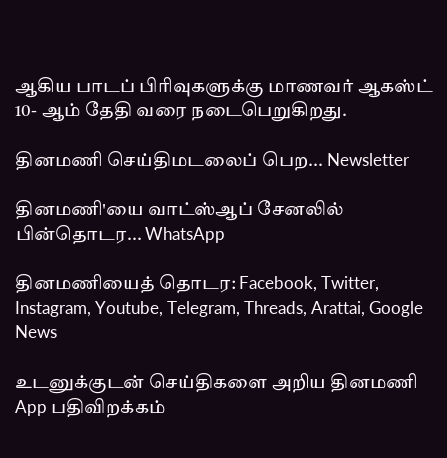ஆகிய பாடப் பிரிவுகளுக்கு மாணவர் ஆகஸ்ட் 10- ஆம் தேதி வரை நடைபெறுகிறது.

தினமணி செய்திமடலைப் பெற... Newsletter

தினமணி'யை வாட்ஸ்ஆப் சேனலில் பின்தொடர... WhatsApp

தினமணியைத் தொடர: Facebook, Twitter, Instagram, Youtube, Telegram, Threads, Arattai, Google News

உடனுக்குடன் செய்திகளை அறிய தினமணி App பதிவிறக்கம்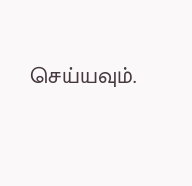செய்யவும்.